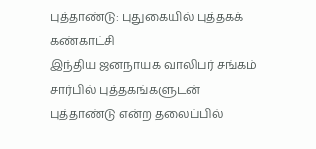புத்தாண்டு: புதுகையில் புத்தகக் கண்காட்சி
இந்திய ஜனநாயக வாலிபர் சங்கம் சார்பில் புத்தகங்களுடன் புத்தாண்டு என்ற தலைப்பில்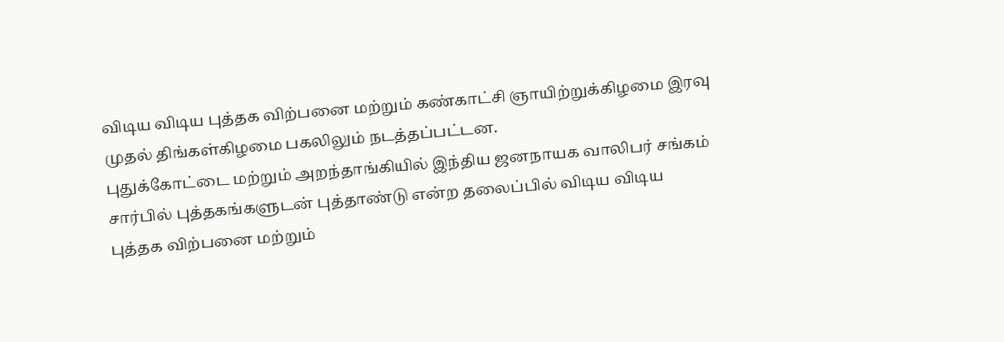விடிய விடிய புத்தக விற்பனை மற்றும் கண்காட்சி ஞாயிற்றுக்கிழமை இரவு முதல் திங்கள்கிழமை பகலிலும் நடத்தப்பட்டன.
புதுக்கோட்டை மற்றும் அறந்தாங்கியில் இந்திய ஜனநாயக வாலிபர் சங்கம் சார்பில் புத்தகங்களுடன் புத்தாண்டு என்ற தலைப்பில் விடிய விடிய புத்தக விற்பனை மற்றும்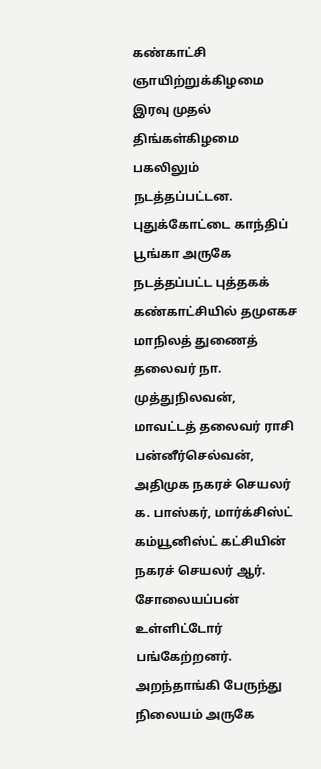கண்காட்சி ஞாயிற்றுக்கிழமை இரவு முதல் திங்கள்கிழமை பகலிலும் நடத்தப்பட்டன.
புதுக்கோட்டை காந்திப் பூங்கா அருகே நடத்தப்பட்ட புத்தகக் கண்காட்சியில் தமுஎகச மாநிலத் துணைத் தலைவர் நா. முத்துநிலவன், மாவட்டத் தலைவர் ராசி பன்னீர்செல்வன், அதிமுக நகரச் செயலர் க. பாஸ்கர், மார்க்சிஸ்ட் கம்யூனிஸ்ட் கட்சியின் நகரச் செயலர் ஆர். சோலையப்பன் உள்ளிட்டோர் பங்கேற்றனர்.
அறந்தாங்கி பேருந்து நிலையம் அருகே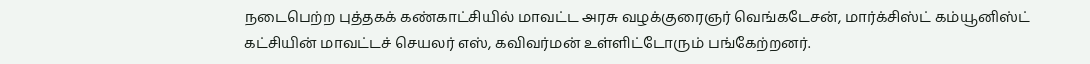நடைபெற்ற புத்தகக் கண்காட்சியில் மாவட்ட அரசு வழக்குரைஞர் வெங்கடேசன், மார்க்சிஸ்ட் கம்யூனிஸ்ட் கட்சியின் மாவட்டச் செயலர் எஸ், கவிவர்மன் உள்ளிட்டோரும் பங்கேற்றனர்.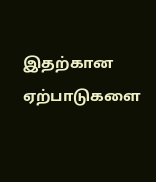இதற்கான ஏற்பாடுகளை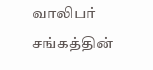வாலிபர் சங்கத்தின்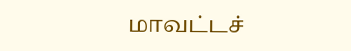மாவட்டச்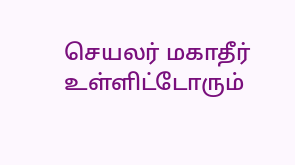செயலர் மகாதீர் உள்ளிட்டோரும்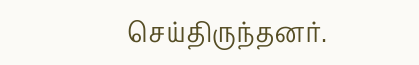செய்திருந்தனர்.